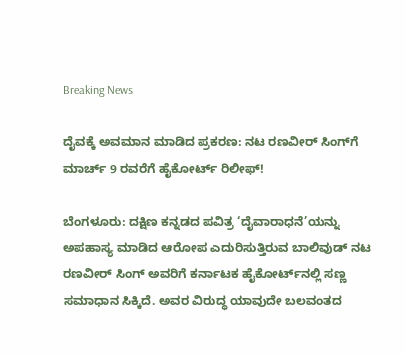Breaking News

ದೈವಕ್ಕೆ ಅವಮಾನ ಮಾಡಿದ ಪ್ರಕರಣ: ನಟ ರಣವೀರ್ ಸಿಂಗ್‌ಗೆ ಮಾರ್ಚ್ 9 ರವರೆಗೆ ಹೈಕೋರ್ಟ್ ರಿಲೀಫ್!

ಬೆಂಗಳೂರು: ದಕ್ಷಿಣ ಕನ್ನಡದ ಪವಿತ್ರ ‘ದೈವಾರಾಧನೆ’ಯನ್ನು ಅಪಹಾಸ್ಯ ಮಾಡಿದ ಆರೋಪ ಎದುರಿಸುತ್ತಿರುವ ಬಾಲಿವುಡ್ ನಟ ರಣವೀರ್ ಸಿಂಗ್‌ ಅವರಿಗೆ ಕರ್ನಾಟಕ ಹೈಕೋರ್ಟ್‌ನಲ್ಲಿ ಸಣ್ಣ ಸಮಾಧಾನ ಸಿಕ್ಕಿದೆ. ಅವರ ವಿರುದ್ಧ ಯಾವುದೇ ಬಲವಂತದ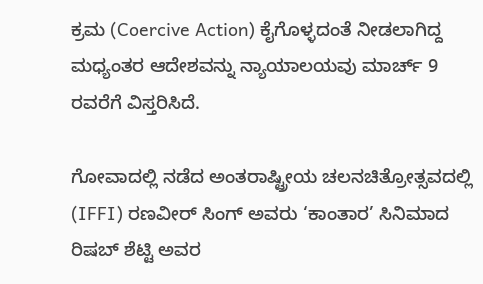ಕ್ರಮ (Coercive Action) ಕೈಗೊಳ್ಳದಂತೆ ನೀಡಲಾಗಿದ್ದ ಮಧ್ಯಂತರ ಆದೇಶವನ್ನು ನ್ಯಾಯಾಲಯವು ಮಾರ್ಚ್ 9 ರವರೆಗೆ ವಿಸ್ತರಿಸಿದೆ.

ಗೋವಾದಲ್ಲಿ ನಡೆದ ಅಂತರಾಷ್ಟ್ರೀಯ ಚಲನಚಿತ್ರೋತ್ಸವದಲ್ಲಿ (IFFI) ರಣವೀರ್ ಸಿಂಗ್ ಅವರು ‘ಕಾಂತಾರ’ ಸಿನಿಮಾದ ರಿಷಬ್ ಶೆಟ್ಟಿ ಅವರ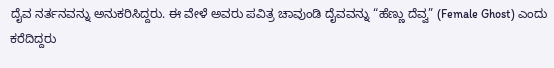ದೈವ ನರ್ತನವನ್ನು ಅನುಕರಿಸಿದ್ದರು. ಈ ವೇಳೆ ಅವರು ಪವಿತ್ರ ಚಾವುಂಡಿ ದೈವವನ್ನು “ಹೆಣ್ಣು ದೆವ್ವ” (Female Ghost) ಎಂದು ಕರೆದಿದ್ದರು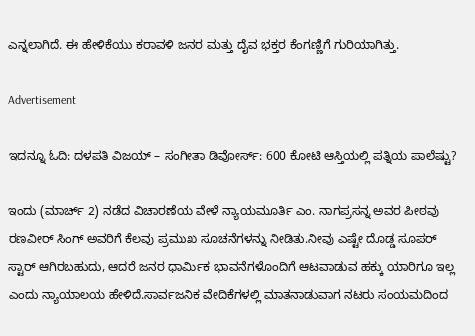ಎನ್ನಲಾಗಿದೆ. ಈ ಹೇಳಿಕೆಯು ಕರಾವಳಿ ಜನರ ಮತ್ತು ದೈವ ಭಕ್ತರ ಕೆಂಗಣ್ಣಿಗೆ ಗುರಿಯಾಗಿತ್ತು.

Advertisement

ಇದನ್ನೂ ಓದಿ: ದಳಪತಿ ವಿಜಯ್ – ಸಂಗೀತಾ ಡಿವೋರ್ಸ್: 600 ಕೋಟಿ ಆಸ್ತಿಯಲ್ಲಿ ಪತ್ನಿಯ ಪಾಲೆಷ್ಟು?

ಇಂದು (ಮಾರ್ಚ್ 2) ನಡೆದ ವಿಚಾರಣೆಯ ವೇಳೆ ನ್ಯಾಯಮೂರ್ತಿ ಎಂ. ನಾಗಪ್ರಸನ್ನ ಅವರ ಪೀಠವು ರಣವೀರ್ ಸಿಂಗ್ ಅವರಿಗೆ ಕೆಲವು ಪ್ರಮುಖ ಸೂಚನೆಗಳನ್ನು ನೀಡಿತು.ನೀವು ಎಷ್ಟೇ ದೊಡ್ಡ ಸೂಪರ್‌ ಸ್ಟಾರ್ ಆಗಿರಬಹುದು, ಆದರೆ ಜನರ ಧಾರ್ಮಿಕ ಭಾವನೆಗಳೊಂದಿಗೆ ಆಟವಾಡುವ ಹಕ್ಕು ಯಾರಿಗೂ ಇಲ್ಲ ಎಂದು ನ್ಯಾಯಾಲಯ ಹೇಳಿದೆ.ಸಾರ್ವಜನಿಕ ವೇದಿಕೆಗಳಲ್ಲಿ ಮಾತನಾಡುವಾಗ ನಟರು ಸಂಯಮದಿಂದ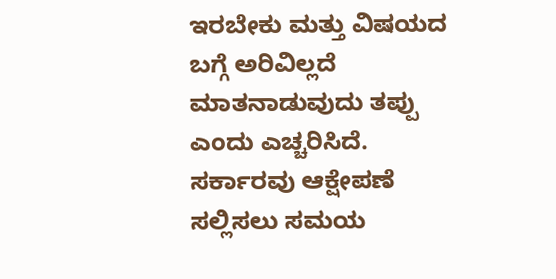ಇರಬೇಕು ಮತ್ತು ವಿಷಯದ ಬಗ್ಗೆ ಅರಿವಿಲ್ಲದೆ ಮಾತನಾಡುವುದು ತಪ್ಪು ಎಂದು ಎಚ್ಚರಿಸಿದೆ. ಸರ್ಕಾರವು ಆಕ್ಷೇಪಣೆ ಸಲ್ಲಿಸಲು ಸಮಯ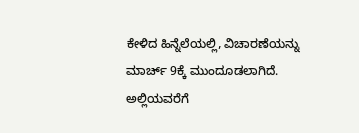ಕೇಳಿದ ಹಿನ್ನೆಲೆಯಲ್ಲಿ, ವಿಚಾರಣೆಯನ್ನು ಮಾರ್ಚ್ 9ಕ್ಕೆ ಮುಂದೂಡಲಾಗಿದೆ. ಅಲ್ಲಿಯವರೆಗೆ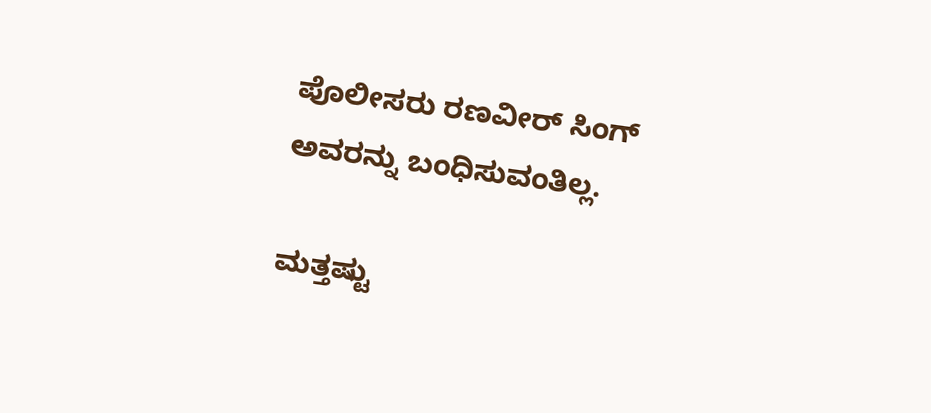ಪೊಲೀಸರು ರಣವೀರ್ ಸಿಂಗ್ ಅವರನ್ನು ಬಂಧಿಸುವಂತಿಲ್ಲ.

ಮತ್ತಷ್ಟು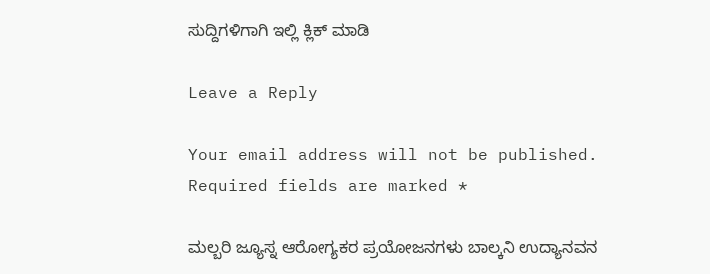ಸುದ್ದಿಗಳಿಗಾಗಿ ಇಲ್ಲಿ ಕ್ಲಿಕ್ ಮಾಡಿ

Leave a Reply

Your email address will not be published. Required fields are marked *

ಮಲ್ಬರಿ ಜ್ಯೂಸ್ನ ಆರೋಗ್ಯಕರ ಪ್ರಯೋಜನಗಳು ಬಾಲ್ಕನಿ ಉದ್ಯಾನವನ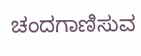ಚಂದಗಾಣಿಸುವ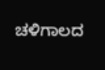ಚಳಿಗಾಲದ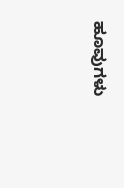ಹೂವುಗಳು